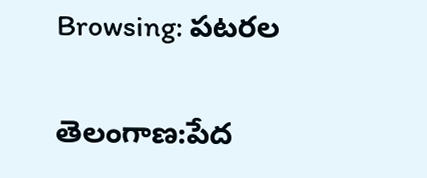Browsing: పటరల

తెలంగాణ:పేద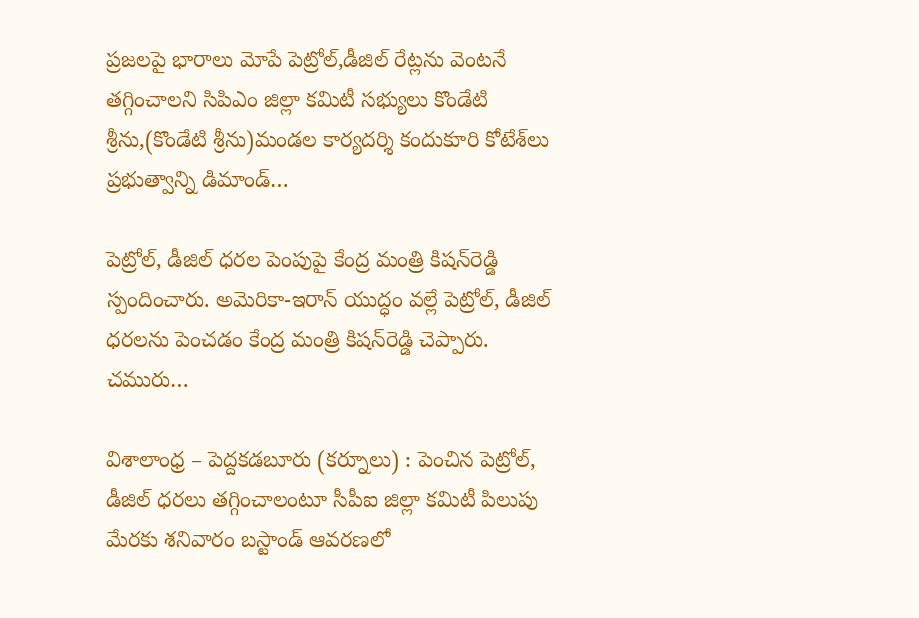ప్రజలపై భారాలు మోపే పెట్రోల్,డీజిల్ రేట్లను వెంటనే తగ్గించాలని సిపిఎం జిల్లా కమిటీ సభ్యులు కొండేటి శ్రీను,(కొండేటి శ్రీను)మండల కార్యదర్శి కందుకూరి కోటేశ్‌లు ప్రభుత్వాన్ని డిమాండ్…

పెట్రోల్, డీజిల్ ధరల పెంపుపై కేంద్ర మంత్రి కిషన్‌రెడ్డి స్పందించారు. అమెరికా-ఇరాన్ యుద్ధం వల్లే పెట్రోల్, డీజిల్ ధరలను పెంచడం కేంద్ర మంత్రి కిషన్‌రెడ్డి చెప్పారు. చమురు…

విశాలాంధ్ర – పెద్దకడబూరు (కర్నూలు) : పెంచిన పెట్రోల్, డీజిల్ ధరలు తగ్గించాలంటూ సీపీఐ జిల్లా కమిటీ పిలుపు మేరకు శనివారం బస్టాండ్ ఆవరణలో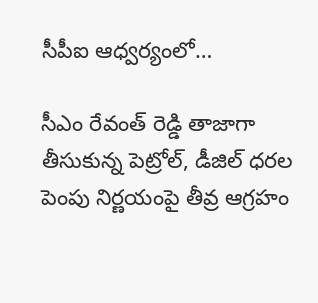సీపీఐ ఆధ్వర్యంలో…

సీఎం రేవంత్ రెడ్డి తాజాగా తీసుకున్న పెట్రోల్, డీజిల్ ధరల పెంపు నిర్ణయంపై తీవ్ర ఆగ్రహం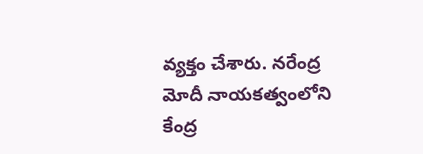వ్యక్తం చేశారు. నరేంద్ర మోదీ నాయకత్వంలోని కేంద్ర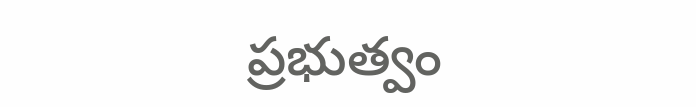ప్రభుత్వం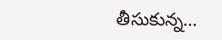తీసుకున్న…